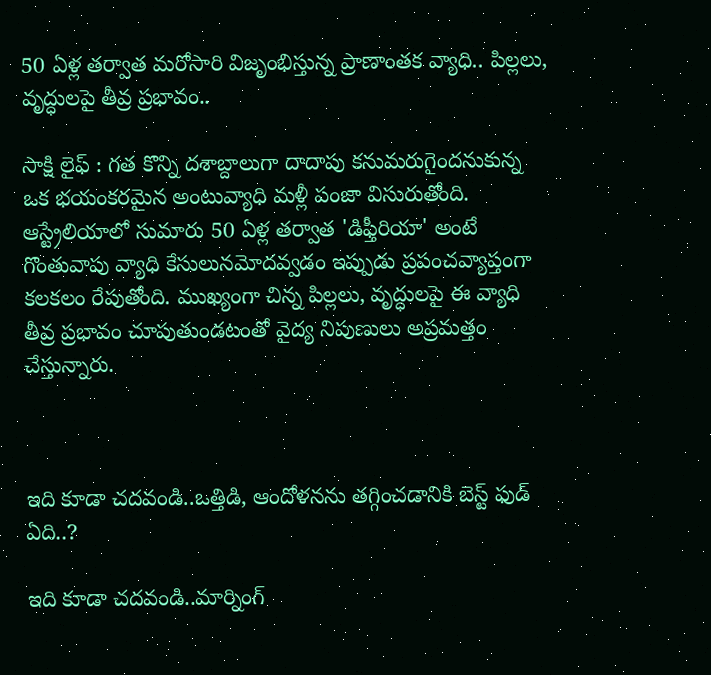50 ఏళ్ల తర్వాత మరోసారి విజృంభిస్తున్న ప్రాణాంతక వ్యాధి.. పిల్లలు, వృద్ధులపై తీవ్ర ప్రభావం..

సాక్షి లైఫ్ : గత కొన్ని దశాబ్దాలుగా దాదాపు కనుమరుగైందనుకున్న ఒక భయంకరమైన అంటువ్యాధి మళ్లీ పంజా విసురుతోంది. ఆస్ట్రేలియాలో సుమారు 50 ఏళ్ల తర్వాత 'డిఫ్తీరియా' అంటే గొంతువాపు వ్యాధి కేసులునమోదవ్వడం ఇప్పుడు ప్రపంచవ్యాప్తంగా కలకలం రేపుతోంది. ముఖ్యంగా చిన్న పిల్లలు, వృద్ధులపై ఈ వ్యాధి తీవ్ర ప్రభావం చూపుతుండటంతో వైద్య నిపుణులు అప్రమత్తం చేస్తున్నారు.



ఇది కూడా చదవండి..ఒత్తిడి, ఆందోళనను తగ్గించడానికి బెస్ట్ ఫుడ్ ఏది..?

ఇది కూడా చదవండి..మార్నింగ్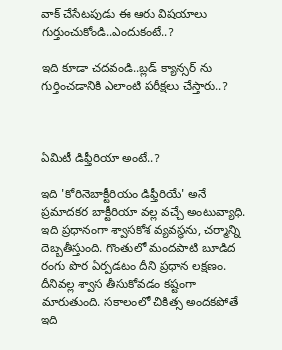వాక్ చేసేటపుడు ఈ ఆరు విషయాలు గుర్తుంచుకోండి..ఎందుకంటే..?

ఇది కూడా చదవండి..బ్లడ్ క్యాన్సర్ ను గుర్తించడానికి ఎలాంటి పరీక్షలు చేస్తారు..?



ఏమిటీ డిఫ్తీరియా అంటే..?

ఇది 'కోరినెబాక్టీరియం డిఫ్తీరియే' అనే ప్రమాదకర బాక్టీరియా వల్ల వచ్చే అంటువ్యాధి. ఇది ప్రధానంగా శ్వాసకోశ వ్యవస్థను, చర్మాన్ని దెబ్బతీస్తుంది. గొంతులో మందపాటి బూడిద రంగు పొర ఏర్పడటం దీని ప్రధాన లక్షణం. దీనివల్ల శ్వాస తీసుకోవడం కష్టంగా మారుతుంది. సకాలంలో చికిత్స అందకపోతే ఇది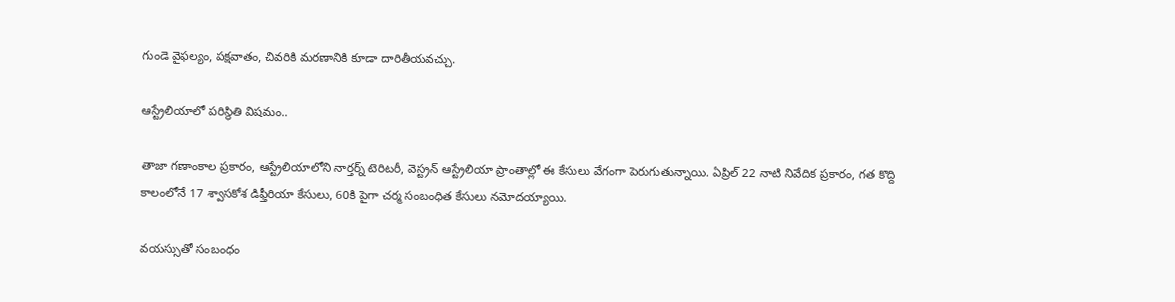గుండె వైఫల్యం, పక్షవాతం, చివరికి మరణానికి కూడా దారితీయవచ్చు.

ఆస్ట్రేలియాలో పరిస్థితి విషమం..

తాజా గణాంకాల ప్రకారం, ఆస్ట్రేలియాలోని నార్తర్న్ టెరిటరీ, వెస్ట్రన్ ఆస్ట్రేలియా ప్రాంతాల్లో ఈ కేసులు వేగంగా పెరుగుతున్నాయి. ఏప్రిల్ 22 నాటి నివేదిక ప్రకారం, గత కొద్ది కాలంలోనే 17 శ్వాసకోశ డిఫ్తీరియా కేసులు, 60కి పైగా చర్మ సంబంధిత కేసులు నమోదయ్యాయి.

వయస్సుతో సంబంధం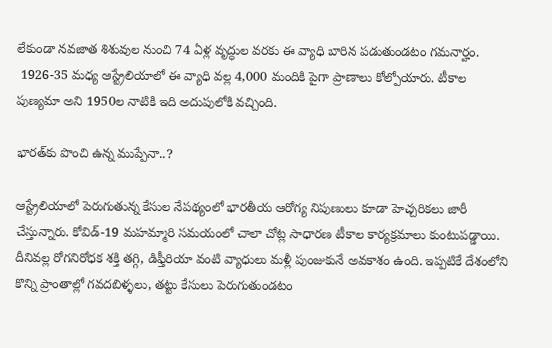లేకుండా నవజాత శిశువుల నుంచి 74 ఏళ్ల వృద్ధుల వరకు ఈ వ్యాధి బారిన పడుతుండటం గమనార్హం.
 1926-35 మధ్య ఆస్ట్రేలియాలో ఈ వ్యాధి వల్ల 4,000 మందికి పైగా ప్రాణాలు కోల్పోయారు. టీకాల పుణ్యమా అని 1950ల నాటికి ఇది అదుపులోకి వచ్చింది.

భారత్‌కు పొంచి ఉన్న ముప్పేనా..?

ఆస్ట్రేలియాలో పెరుగుతున్న కేసుల నేపథ్యంలో భారతీయ ఆరోగ్య నిపుణులు కూడా హెచ్చరికలు జారీ చేస్తున్నారు. కోవిడ్-19 మహమ్మారి సమయంలో చాలా చోట్ల సాధారణ టీకాల కార్యక్రమాలు కుంటుపడ్డాయి. దీనివల్ల రోగనిరోధక శక్తి తగ్గి, డిఫ్తీరియా వంటి వ్యాధులు మళ్లీ పుంజుకునే అవకాశం ఉంది. ఇప్పటికే దేశంలోని కొన్ని ప్రాంతాల్లో గవదబిళ్ళలు, తట్టు కేసులు పెరుగుతుండటం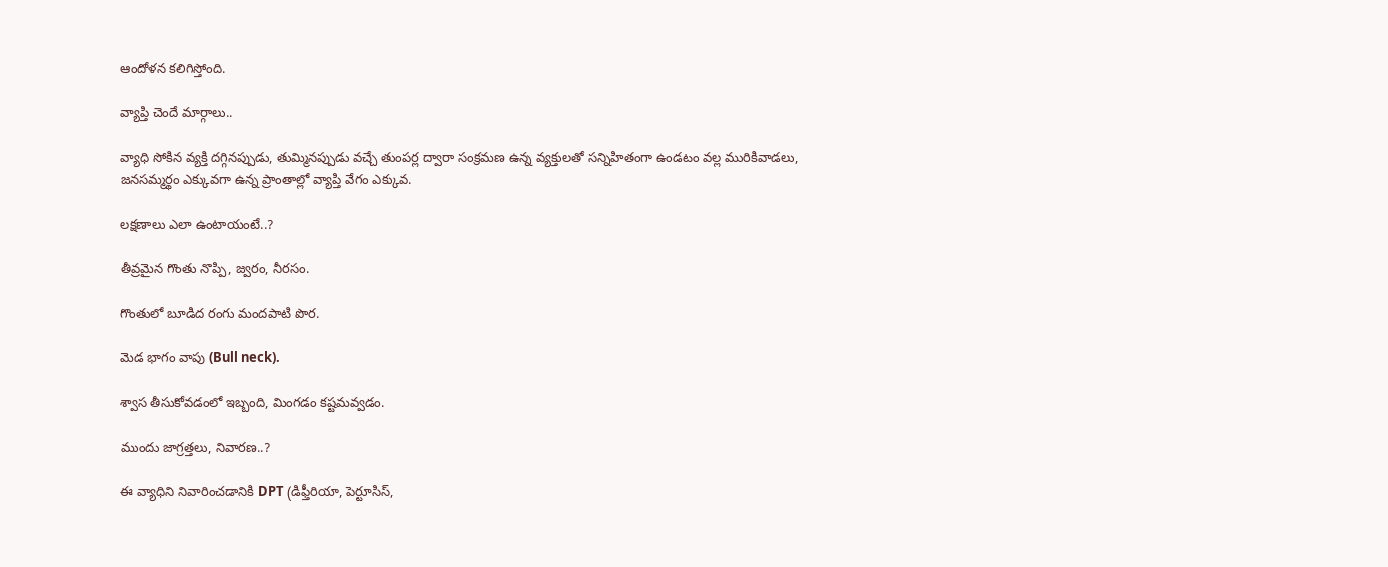ఆందోళన కలిగిస్తోంది.

వ్యాప్తి చెందే మార్గాలు..

వ్యాధి సోకిన వ్యక్తి దగ్గినప్పుడు, తుమ్మినప్పుడు వచ్చే తుంపర్ల ద్వారా సంక్రమణ ఉన్న వ్యక్తులతో సన్నిహితంగా ఉండటం వల్ల మురికివాడలు, జనసమ్మర్థం ఎక్కువగా ఉన్న ప్రాంతాల్లో వ్యాప్తి వేగం ఎక్కువ.

లక్షణాలు ఎలా ఉంటాయంటే..?

తీవ్రమైన గొంతు నొప్పి, జ్వరం, నీరసం.

గొంతులో బూడిద రంగు మందపాటి పొర.

మెడ భాగం వాపు (Bull neck).

శ్వాస తీసుకోవడంలో ఇబ్బంది, మింగడం కష్టమవ్వడం.

ముందు జాగ్రత్తలు, నివారణ..?

ఈ వ్యాధిని నివారించడానికి DPT (డిఫ్తీరియా, పెర్టూసిస్,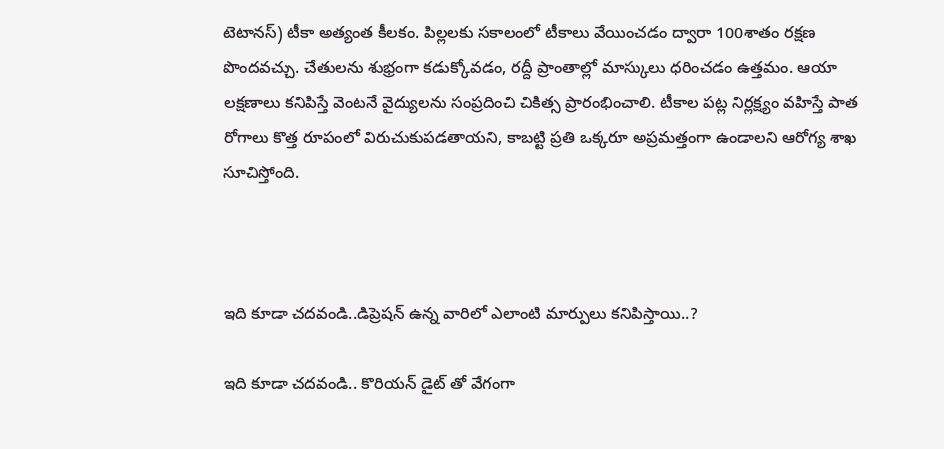టెటానస్) టీకా అత్యంత కీలకం. పిల్లలకు సకాలంలో టీకాలు వేయించడం ద్వారా 100శాతం రక్షణ పొందవచ్చు. చేతులను శుభ్రంగా కడుక్కోవడం, రద్దీ ప్రాంతాల్లో మాస్కులు ధరించడం ఉత్తమం. ఆయా లక్షణాలు కనిపిస్తే వెంటనే వైద్యులను సంప్రదించి చికిత్స ప్రారంభించాలి. టీకాల పట్ల నిర్లక్ష్యం వహిస్తే పాత రోగాలు కొత్త రూపంలో విరుచుకుపడతాయని, కాబట్టి ప్రతి ఒక్కరూ అప్రమత్తంగా ఉండాలని ఆరోగ్య శాఖ సూచిస్తోంది.



ఇది కూడా చదవండి..డిప్రెషన్ ఉన్న వారిలో ఎలాంటి మార్పులు కనిపిస్తాయి..?

ఇది కూడా చదవండి.. కొరియన్ డైట్ తో వేగంగా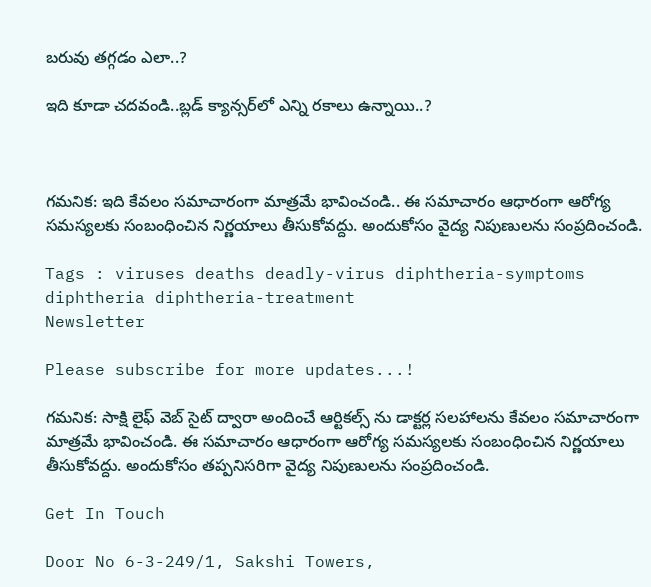బరువు తగ్గడం ఎలా..?

ఇది కూడా చదవండి..బ్లడ్ క్యాన్సర్‌లో ఎన్ని రకాలు ఉన్నాయి..?



గమనిక: ఇది కేవలం సమాచారంగా మాత్రమే భావించండి.. ఈ సమాచారం ఆధారంగా ఆరోగ్య సమస్యలకు సంబంధించిన నిర్ణయాలు తీసుకోవద్దు. అందుకోసం వైద్య నిపుణులను సంప్రదించండి.

Tags : viruses deaths deadly-virus diphtheria-symptoms diphtheria diphtheria-treatment
Newsletter

Please subscribe for more updates...!

గమనిక: సాక్షి లైఫ్ వెబ్ సైట్ ద్వారా అందించే ఆర్టికల్స్ ను డాక్టర్ల సలహాలను కేవలం సమాచారంగా మాత్రమే భావించండి. ఈ సమాచారం ఆధారంగా ఆరోగ్య సమస్యలకు సంబంధించిన నిర్ణయాలు తీసుకోవద్దు. అందుకోసం తప్పనిసరిగా వైద్య నిపుణులను సంప్రదించండి.

Get In Touch

Door No 6-3-249/1, Sakshi Towers,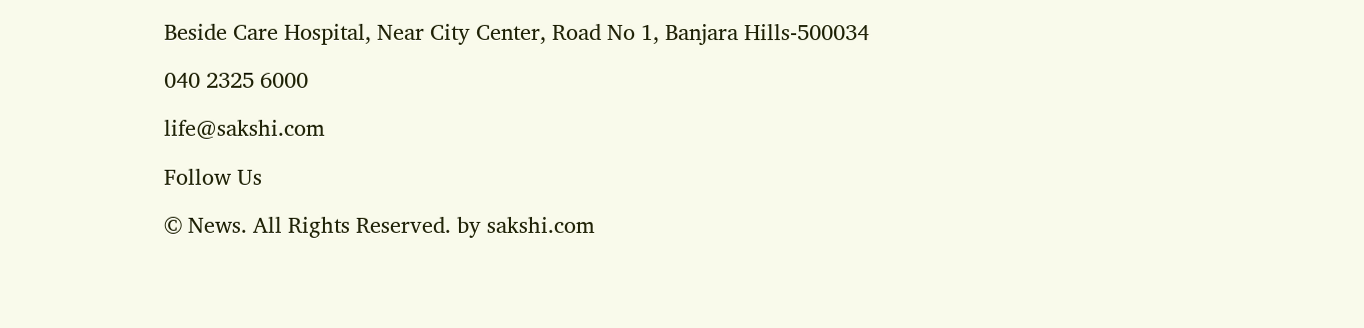Beside Care Hospital, Near City Center, Road No 1, Banjara Hills-500034

040 2325 6000

life@sakshi.com

Follow Us

© News. All Rights Reserved. by sakshi.com